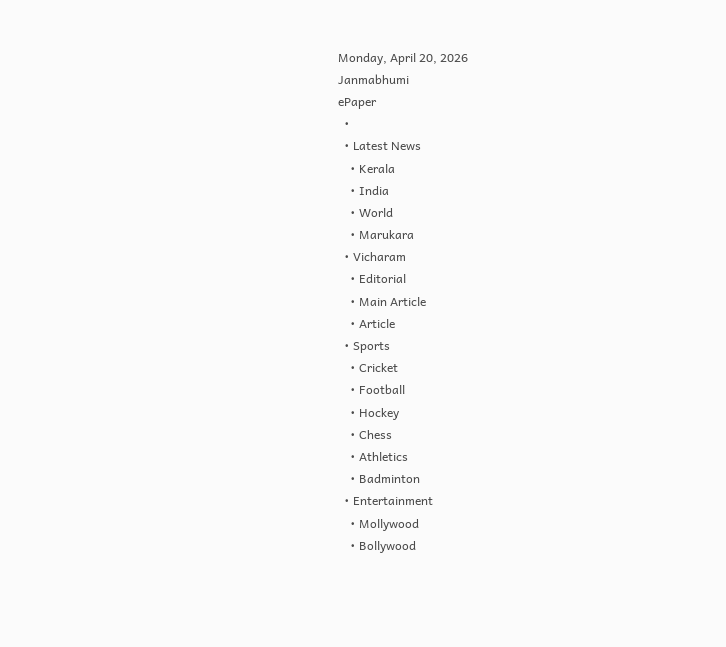Monday, April 20, 2026
Janmabhumi
ePaper
  •
  • Latest News
    • Kerala
    • India
    • World
    • Marukara
  • Vicharam
    • Editorial
    • Main Article
    • Article
  • Sports
    • Cricket
    • Football
    • Hockey
    • Chess
    • Athletics
    • Badminton
  • Entertainment
    • Mollywood
    • Bollywood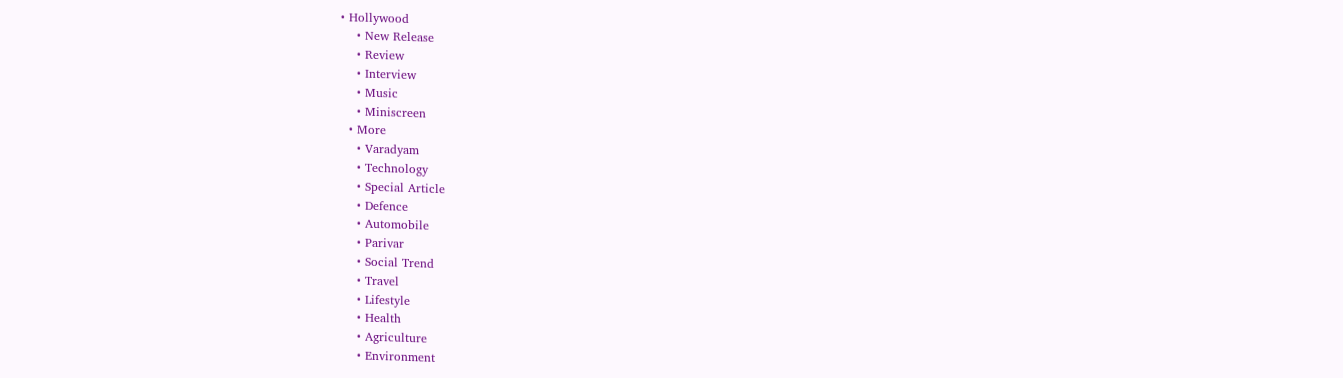• Hollywood
    • New Release
    • Review
    • Interview
    • Music
    • Miniscreen
  • More
    • Varadyam
    • Technology
    • Special Article
    • Defence
    • Automobile
    • Parivar
    • Social Trend
    • Travel
    • Lifestyle
    • Health
    • Agriculture
    • Environment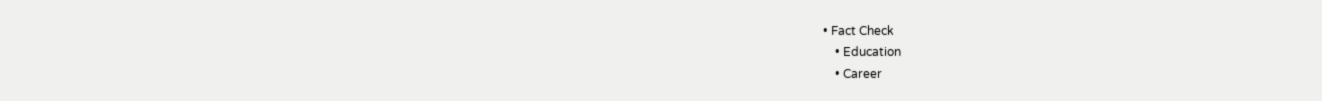• Fact Check
    • Education
    • Career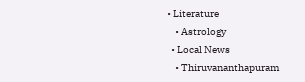• Literature
    • Astrology
  • Local News
    • Thiruvananthapuram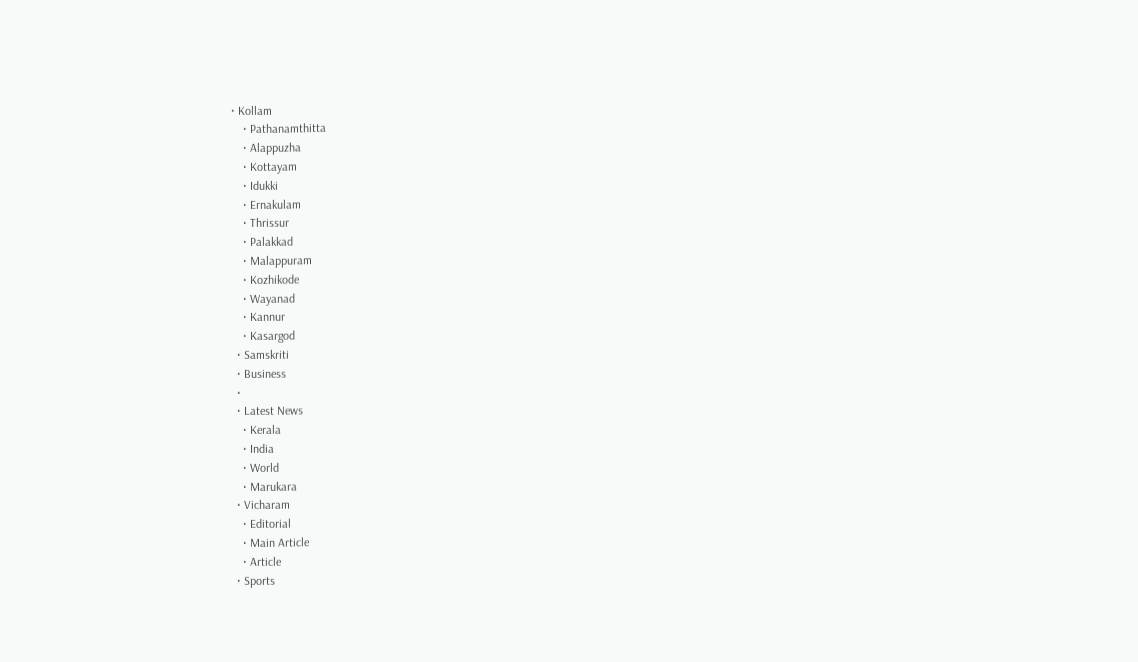• Kollam
    • Pathanamthitta
    • Alappuzha
    • Kottayam
    • Idukki
    • Ernakulam
    • Thrissur
    • Palakkad
    • Malappuram
    • Kozhikode
    • Wayanad
    • Kannur
    • Kasargod
  • Samskriti
  • Business
  •
  • Latest News
    • Kerala
    • India
    • World
    • Marukara
  • Vicharam
    • Editorial
    • Main Article
    • Article
  • Sports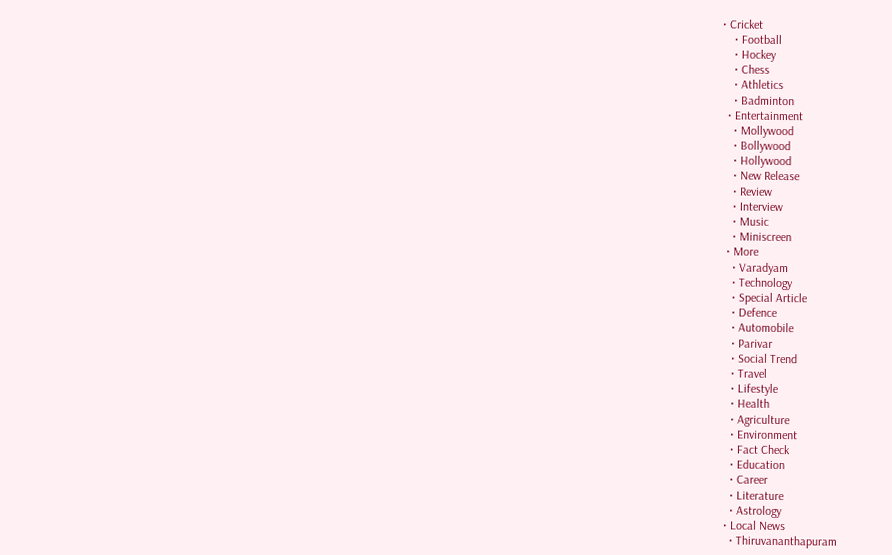• Cricket
    • Football
    • Hockey
    • Chess
    • Athletics
    • Badminton
  • Entertainment
    • Mollywood
    • Bollywood
    • Hollywood
    • New Release
    • Review
    • Interview
    • Music
    • Miniscreen
  • More
    • Varadyam
    • Technology
    • Special Article
    • Defence
    • Automobile
    • Parivar
    • Social Trend
    • Travel
    • Lifestyle
    • Health
    • Agriculture
    • Environment
    • Fact Check
    • Education
    • Career
    • Literature
    • Astrology
  • Local News
    • Thiruvananthapuram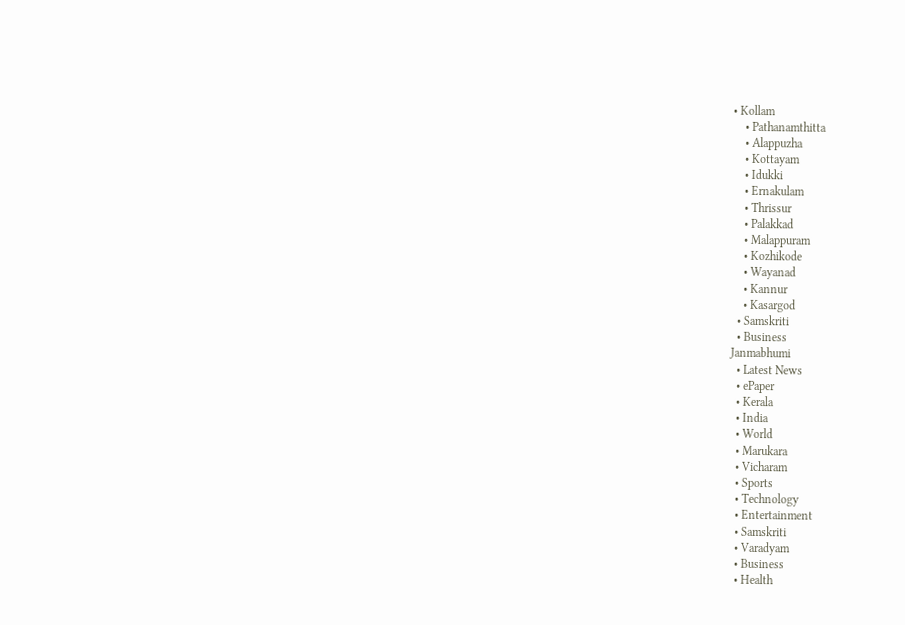• Kollam
    • Pathanamthitta
    • Alappuzha
    • Kottayam
    • Idukki
    • Ernakulam
    • Thrissur
    • Palakkad
    • Malappuram
    • Kozhikode
    • Wayanad
    • Kannur
    • Kasargod
  • Samskriti
  • Business
Janmabhumi
  • Latest News
  • ePaper
  • Kerala
  • India
  • World
  • Marukara
  • Vicharam
  • Sports
  • Technology
  • Entertainment
  • Samskriti
  • Varadyam
  • Business
  • Health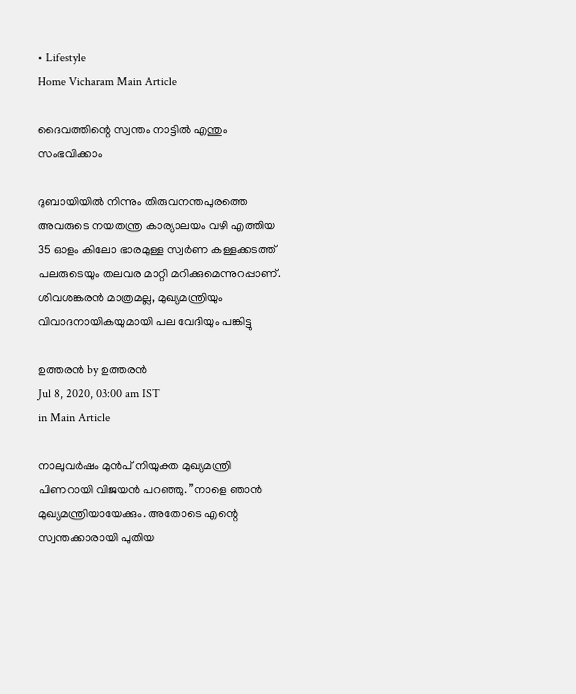• Lifestyle
Home Vicharam Main Article

ദൈവത്തിന്റെ സ്വന്തം നാട്ടില്‍ എന്തും സംഭവിക്കാം

ദുബായിയില്‍ നിന്നും തിരുവനന്തപുരത്തെ അവരുടെ നയതന്ത്ര കാര്യാലയം വഴി എത്തിയ 35 ഓളം കിലോ ഭാരമുള്ള സ്വര്‍ണ കള്ളക്കടത്ത് പലരുടെയും തലവര മാറ്റി മറിക്കുമെന്നുറപ്പാണ്. ശിവശങ്കരന്‍ മാത്രമല്ല, മുഖ്യമന്ത്രിയും വിവാദനായികയുമായി പല വേദിയും പങ്കിട്ടു

ഉത്തരന്‍ by ഉത്തരന്‍
Jul 8, 2020, 03:00 am IST
in Main Article

നാലുവര്‍ഷം മുന്‍പ് നിയുക്ത മുഖ്യമന്ത്രി പിണറായി വിജയന്‍ പറഞ്ഞു. ”നാളെ ഞാന്‍ മുഖ്യമന്ത്രിയായേക്കും. അതോടെ എന്റെ സ്വന്തക്കാരായി പുതിയ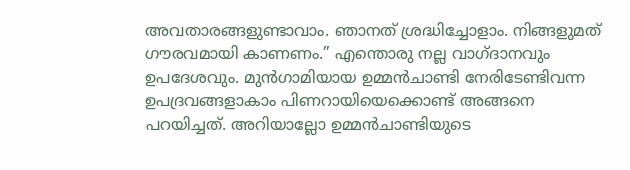അവതാരങ്ങളുണ്ടാവാം. ഞാനത് ശ്രദ്ധിച്ചോളാം. നിങ്ങളുമത് ഗൗരവമായി കാണണം.” എന്തൊരു നല്ല വാഗ്ദാനവും ഉപദേശവും. മുന്‍ഗാമിയായ ഉമ്മന്‍ചാണ്ടി നേരിടേണ്ടിവന്ന ഉപദ്രവങ്ങളാകാം പിണറായിയെക്കൊണ്ട് അങ്ങനെ പറയിച്ചത്. അറിയാല്ലോ ഉമ്മന്‍ചാണ്ടിയുടെ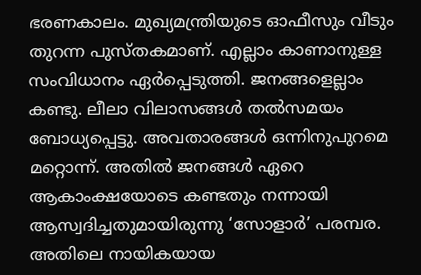ഭരണകാലം. മുഖ്യമന്ത്രിയുടെ ഓഫീസും വീടും തുറന്ന പുസ്തകമാണ്. എല്ലാം കാണാനുള്ള സംവിധാനം ഏര്‍പ്പെടുത്തി. ജനങ്ങളെല്ലാം കണ്ടു. ലീലാ വിലാസങ്ങള്‍ തല്‍സമയം ബോധ്യപ്പെട്ടു. അവതാരങ്ങള്‍ ഒന്നിനുപുറമെ മറ്റൊന്ന്. അതില്‍ ജനങ്ങള്‍ ഏറെ ആകാംക്ഷയോടെ കണ്ടതും നന്നായി ആസ്വദിച്ചതുമായിരുന്നു ‘സോളാര്‍’ പരമ്പര. അതിലെ നായികയായ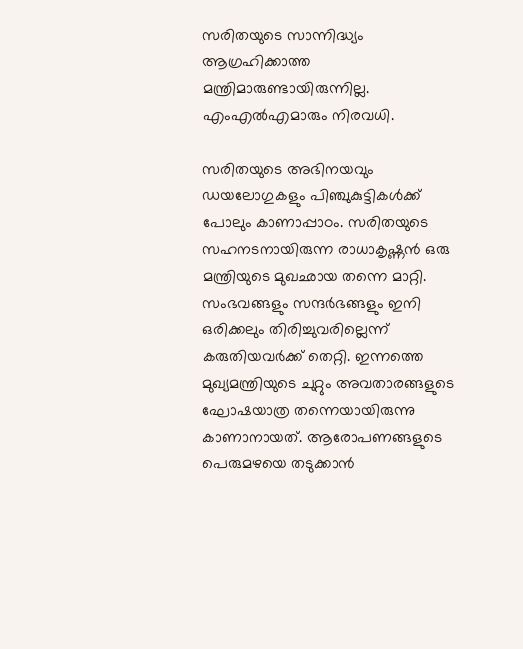സരിതയുടെ സാന്നിദ്ധ്യം ആഗ്രഹിക്കാത്ത മന്ത്രിമാരുണ്ടായിരുന്നില്ല. എംഎല്‍എമാരും നിരവധി.

സരിതയുടെ അഭിനയവും ഡയലോഗുകളും പിഞ്ചുകുട്ടികള്‍ക്ക് പോലും കാണാപ്പാഠം. സരിതയുടെ സഹനടനായിരുന്ന രാധാകൃഷ്ണന്‍ ഒരു മന്ത്രിയുടെ മുഖഛായ തന്നെ മാറ്റി. സംഭവങ്ങളും സന്ദര്‍ഭങ്ങളും ഇനി ഒരിക്കലും തിരിച്ചുവരില്ലെന്ന് കരുതിയവര്‍ക്ക് തെറ്റി. ഇന്നത്തെ മുഖ്യമന്ത്രിയുടെ ചുറ്റും അവതാരങ്ങളുടെ ഘോഷയാത്ര തന്നെയായിരുന്നു കാണാനായത്. ആരോപണങ്ങളുടെ പെരുമഴയെ തടുക്കാന്‍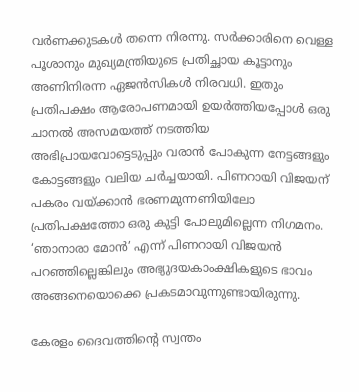വര്‍ണക്കുടകള്‍ തന്നെ നിരന്നു. സര്‍ക്കാരിനെ വെള്ള പൂശാനും മുഖ്യമന്ത്രിയുടെ പ്രതിച്ഛായ കൂട്ടാനും അണിനിരന്ന ഏജന്‍സികള്‍ നിരവധി. ഇതും പ്രതിപക്ഷം ആരോപണമായി ഉയര്‍ത്തിയപ്പോള്‍ ഒരു ചാനല്‍ അസമയത്ത് നടത്തിയ അഭിപ്രായവോട്ടെടുപ്പും വരാന്‍ പോകുന്ന നേട്ടങ്ങളും കോട്ടങ്ങളും വലിയ ചര്‍ച്ചയായി. പിണറായി വിജയന് പകരം വയ്‌ക്കാന്‍ ഭരണമുന്നണിയിലോ പ്രതിപക്ഷത്തോ ഒരു കുട്ടി പോലുമില്ലെന്ന നിഗമനം. ‘ഞാനാരാ മോന്‍’ എന്ന് പിണറായി വിജയന്‍ പറഞ്ഞില്ലെങ്കിലും അഭ്യുദയകാംക്ഷികളുടെ ഭാവം അങ്ങനെയൊക്കെ പ്രകടമാവുന്നുണ്ടായിരുന്നു.

കേരളം ദൈവത്തിന്റെ സ്വന്തം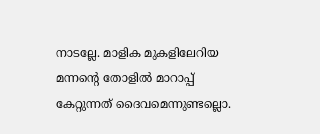നാടല്ലേ. മാളിക മുകളിലേറിയ മന്നന്റെ തോളില്‍ മാറാപ്പ് കേറ്റുന്നത് ദൈവമെന്നുണ്ടല്ലൊ.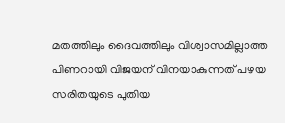മതത്തിലും ദൈവത്തിലും വിശ്വാസമില്ലാത്ത പിണറായി വിജയന് വിനയാകുന്നത് പഴയ സരിതയുടെ പുതിയ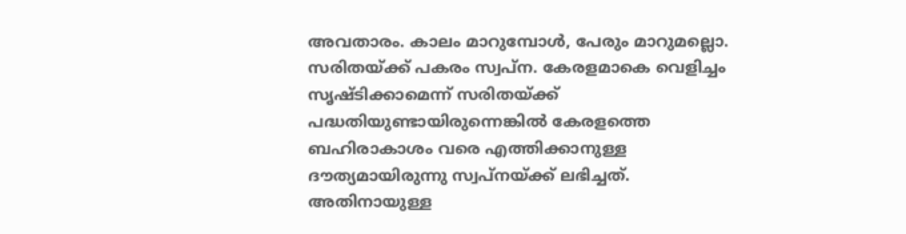അവതാരം. കാലം മാറുമ്പോള്‍, പേരും മാറുമല്ലൊ. സരിതയ്‌ക്ക് പകരം സ്വപ്‌ന. കേരളമാകെ വെളിച്ചം സൃഷ്ടിക്കാമെന്ന് സരിതയ്‌ക്ക് പദ്ധതിയുണ്ടായിരുന്നെങ്കില്‍ കേരളത്തെ ബഹിരാകാശം വരെ എത്തിക്കാനുള്ള ദൗത്യമായിരുന്നു സ്വപ്‌നയ്‌ക്ക് ലഭിച്ചത്. അതിനായുള്ള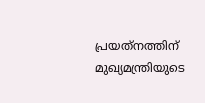പ്രയത്‌നത്തിന് മുഖ്യമന്ത്രിയുടെ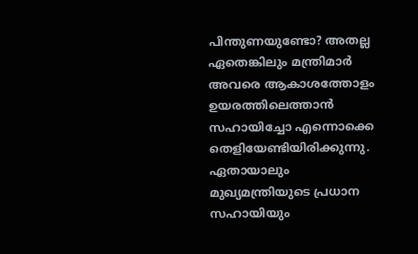പിന്തുണയുണ്ടോ? അതല്ല ഏതെങ്കിലും മന്ത്രിമാര്‍ അവരെ ആകാശത്തോളം ഉയരത്തിലെത്താന്‍ സഹായിച്ചോ എന്നൊക്കെ തെളിയേണ്ടിയിരിക്കുന്നു. ഏതായാലും മുഖ്യമന്ത്രിയുടെ പ്രധാന സഹായിയും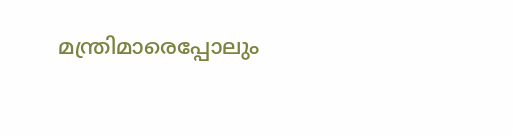മന്ത്രിമാരെപ്പോലും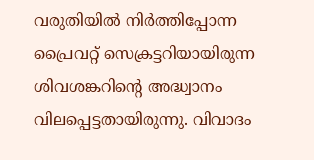വരുതിയില്‍ നിര്‍ത്തിപ്പോന്ന പ്രൈവറ്റ് സെക്രട്ടറിയായിരുന്ന ശിവശങ്കറിന്റെ അദ്ധ്വാനം വിലപ്പെട്ടതായിരുന്നു. വിവാദം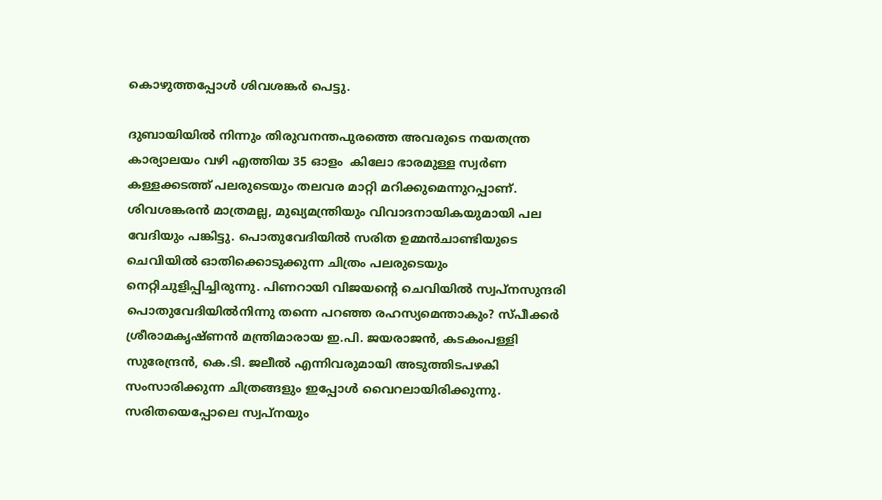കൊഴുത്തപ്പോള്‍ ശിവശങ്കര്‍ പെട്ടു.

ദുബായിയില്‍ നിന്നും തിരുവനന്തപുരത്തെ അവരുടെ നയതന്ത്ര കാര്യാലയം വഴി എത്തിയ 35 ഓളം  കിലോ ഭാരമുള്ള സ്വര്‍ണ കള്ളക്കടത്ത് പലരുടെയും തലവര മാറ്റി മറിക്കുമെന്നുറപ്പാണ്. ശിവശങ്കരന്‍ മാത്രമല്ല, മുഖ്യമന്ത്രിയും വിവാദനായികയുമായി പല വേദിയും പങ്കിട്ടു. പൊതുവേദിയില്‍ സരിത ഉമ്മന്‍ചാണ്ടിയുടെ ചെവിയില്‍ ഓതിക്കൊടുക്കുന്ന ചിത്രം പലരുടെയും നെറ്റിചുളിപ്പിച്ചിരുന്നു. പിണറായി വിജയന്റെ ചെവിയില്‍ സ്വപ്‌നസുന്ദരി പൊതുവേദിയില്‍നിന്നു തന്നെ പറഞ്ഞ രഹസ്യമെന്താകും? സ്പീക്കര്‍ ശ്രീരാമകൃഷ്ണന്‍ മന്ത്രിമാരായ ഇ.പി. ജയരാജന്‍, കടകംപള്ളി സുരേന്ദ്രന്‍, കെ.ടി. ജലീല്‍ എന്നിവരുമായി അടുത്തിടപഴകി സംസാരിക്കുന്ന ചിത്രങ്ങളും ഇപ്പോള്‍ വൈറലായിരിക്കുന്നു. സരിതയെപ്പോലെ സ്വപ്‌നയും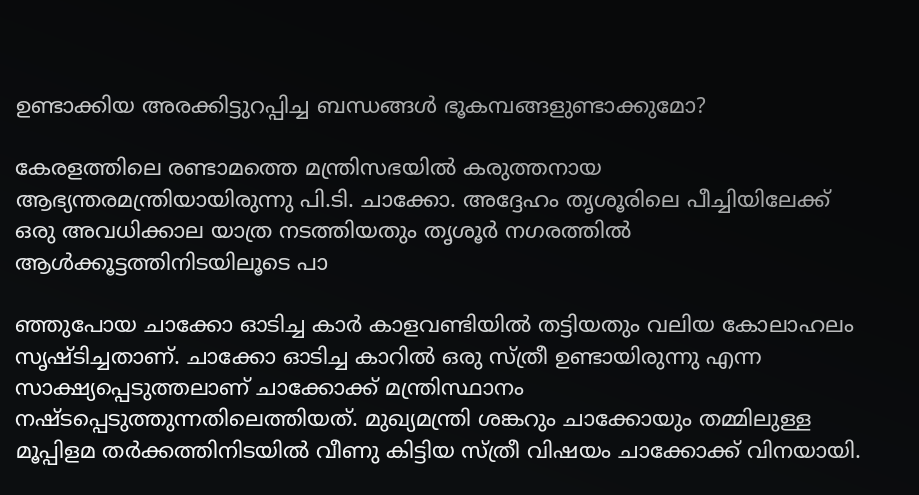ഉണ്ടാക്കിയ അരക്കിട്ടുറപ്പിച്ച ബന്ധങ്ങള്‍ ഭൂകമ്പങ്ങളുണ്ടാക്കുമോ?

കേരളത്തിലെ രണ്ടാമത്തെ മന്ത്രിസഭയില്‍ കരുത്തനായ ആഭ്യന്തരമന്ത്രിയായിരുന്നു പി.ടി. ചാക്കോ. അദ്ദേഹം തൃശൂരിലെ പീച്ചിയിലേക്ക് ഒരു അവധിക്കാല യാത്ര നടത്തിയതും തൃശൂര്‍ നഗരത്തില്‍ ആള്‍ക്കൂട്ടത്തിനിടയിലൂടെ പാ

ഞ്ഞുപോയ ചാക്കോ ഓടിച്ച കാര്‍ കാളവണ്ടിയില്‍ തട്ടിയതും വലിയ കോലാഹലം സൃഷ്ടിച്ചതാണ്. ചാക്കോ ഓടിച്ച കാറില്‍ ഒരു സ്ത്രീ ഉണ്ടായിരുന്നു എന്ന സാക്ഷ്യപ്പെടുത്തലാണ് ചാക്കോക്ക് മന്ത്രിസ്ഥാനം നഷ്ടപ്പെടുത്തുന്നതിലെത്തിയത്. മുഖ്യമന്ത്രി ശങ്കറും ചാക്കോയും തമ്മിലുള്ള മൂപ്പിളമ തര്‍ക്കത്തിനിടയില്‍ വീണു കിട്ടിയ സ്ത്രീ വിഷയം ചാക്കോക്ക് വിനയായി.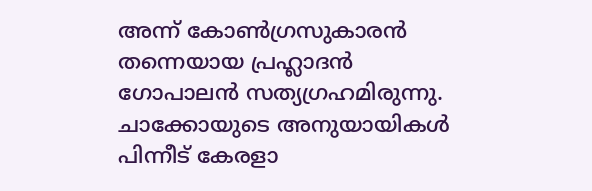അന്ന് കോണ്‍ഗ്രസുകാരന്‍ തന്നെയായ പ്രഹ്ലാദന്‍ ഗോപാലന്‍ സത്യഗ്രഹമിരുന്നു. ചാക്കോയുടെ അനുയായികള്‍ പിന്നീട് കേരളാ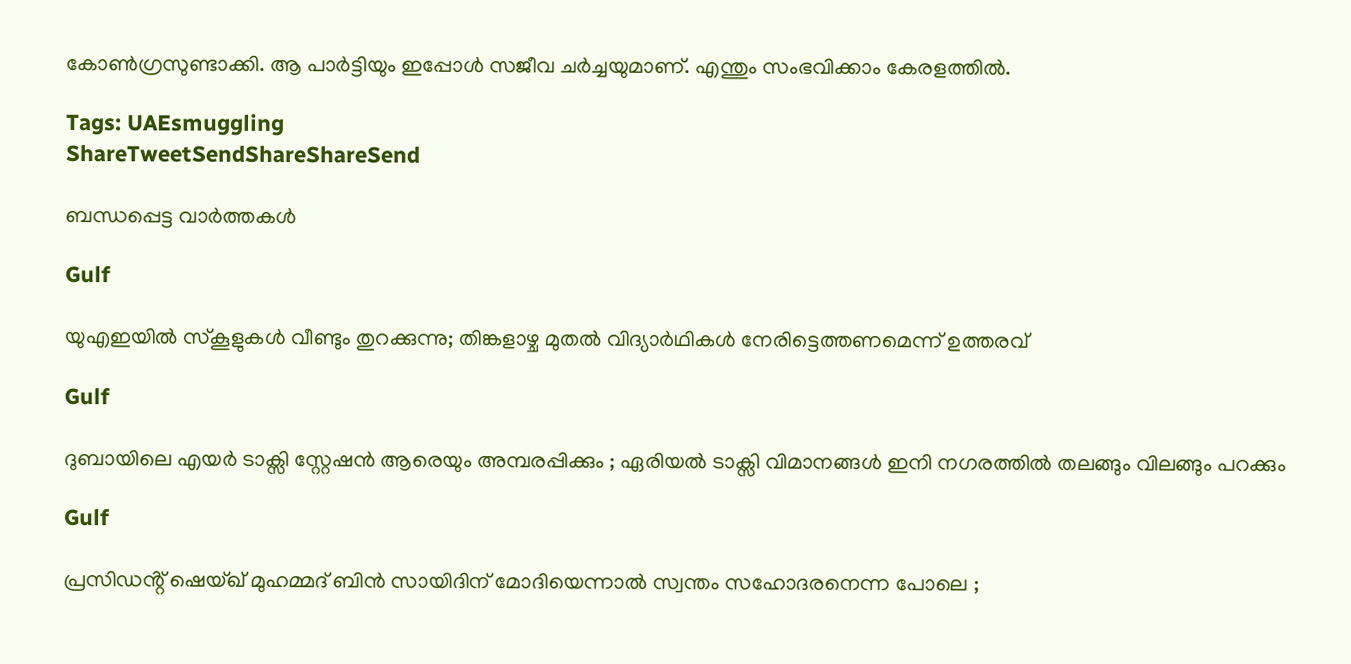കോണ്‍ഗ്രസുണ്ടാക്കി. ആ പാര്‍ട്ടിയും ഇപ്പോള്‍ സജീവ ചര്‍ച്ചയുമാണ്. എന്തും സംഭവിക്കാം കേരളത്തില്‍.

Tags: UAEsmuggling
ShareTweetSendShareShareSend

ബന്ധപ്പെട്ട വാര്‍ത്തകള്‍

Gulf

യുഎഇയിൽ സ്കൂളുകൾ വീണ്ടും തുറക്കുന്നു; തിങ്കളാഴ്ച മുതൽ വിദ്യാർഥികൾ നേരിട്ടെത്തണമെന്ന് ഉത്തരവ്

Gulf

ദുബായിലെ എയർ ടാക്സി സ്റ്റേഷൻ ആരെയും അമ്പരപ്പിക്കും ; ഏരിയൽ ടാക്സി വിമാനങ്ങൾ ഇനി നഗരത്തിൽ തലങ്ങും വിലങ്ങും പറക്കും

Gulf

പ്രസിഡൻ്റ് ഷെയ്ഖ് മുഹമ്മദ് ബിൻ സായിദിന് മോദിയെന്നാൽ സ്വന്തം സഹോദരനെന്ന പോലെ ;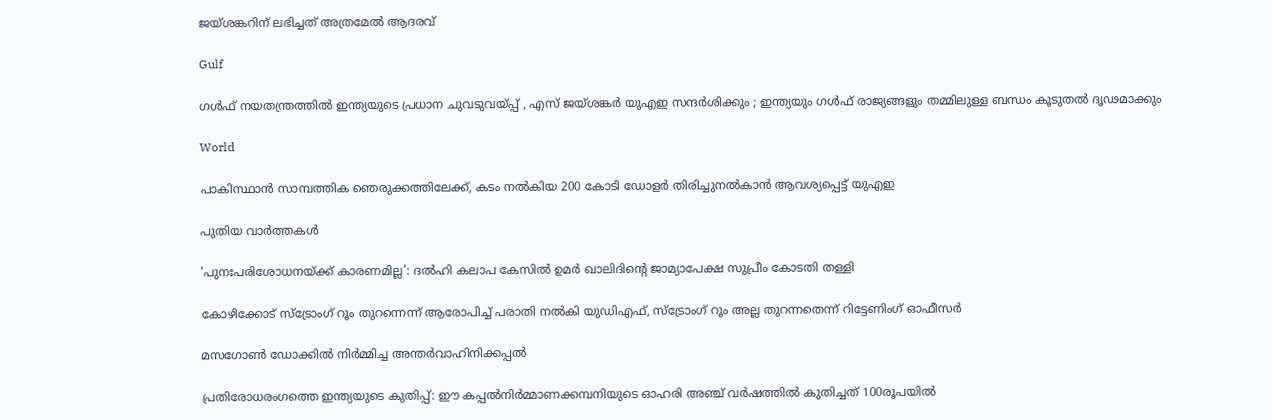ജയ്ശങ്കറിന് ലഭിച്ചത് അത്രമേൽ ആദരവ്

Gulf

ഗൾഫ് നയതന്ത്രത്തിൽ ഇന്ത്യയുടെ പ്രധാന ചുവടുവയ്‌പ്പ് , എസ് ജയ്ശങ്കർ യുഎഇ സന്ദർശിക്കും ; ഇന്ത്യയും ഗൾഫ് രാജ്യങ്ങളും തമ്മിലുള്ള ബന്ധം കൂടുതൽ ദൃഢമാക്കും

World

പാകിസ്ഥാന്‍ സാമ്പത്തിക ഞെരുക്കത്തിലേക്ക്, കടം നല്‍കിയ 200 കോടി ഡോളര്‍ തിരിച്ചുനല്‍കാന്‍ ആവശ്യപ്പെട്ട് യുഎഇ

പുതിയ വാര്‍ത്തകള്‍

‘പുനഃപരിശോധനയ്‌ക്ക് കാരണമില്ല’: ദൽഹി കലാപ കേസിൽ ഉമർ ഖാലിദിന്റെ ജാമ്യാപേക്ഷ സുപ്രീം കോടതി തള്ളി

കോഴിക്കോട് സ്‌ട്രോംഗ് റൂം തുറന്നെന്ന് ആരോപിച്ച് പരാതി നല്‍കി യുഡിഎഫ്, സ്‌ട്രോംഗ് റൂം അല്ല തുറന്നതെന്ന് റിട്ടേണിംഗ് ഓഫീസര്‍

മസഗോണ്‍ ഡോക്കില്‍ നിര്‍മ്മിച്ച അന്തര്‍വാഹിനിക്കപ്പല്‍

പ്രതിരോധരംഗത്തെ ഇന്ത്യയുടെ കുതിപ്പ്: ഈ കപ്പല്‍നിര്‍മ്മാണക്കമ്പനിയുടെ ഓഹരി അഞ്ച് വര്‍ഷത്തില്‍ കുതിച്ചത് 100രൂപയില്‍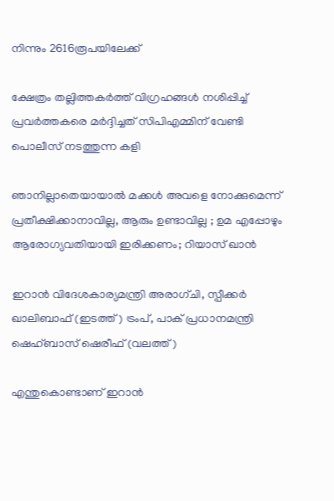നിന്നും 2616രൂപയിലേക്ക്

ക്ഷേത്രം തല്ലിത്തകര്‍ത്ത് വിഗ്രഹങ്ങള്‍ നശിപ്പിച്ച് പ്രവര്‍ത്തകരെ മര്‍ദ്ദിച്ചത് സിപിഎമ്മിന് വേണ്ടി പൊലീസ് നടത്തുന്ന കളി

ഞാനില്ലാതെയായാൽ മക്കൾ അവളെ നോക്കുമെന്ന് പ്രതീക്ഷിക്കാനാവില്ല, ആരും ഉണ്ടാവില്ല ; ഉമ എപ്പോഴും ആരോഗ്യവതിയായി ഇരിക്കണം; റിയാസ് ഖാൻ

ഇറാന്‍ വിദേശകാര്യമന്ത്രി അരാഗ്ചി, സ്പീക്കര്‍ ഖാലിബാഫ് (ഇടത്ത്) ട്രംപ്, പാക് പ്രധാനമന്ത്രി ഷെഹ്ബാസ് ഷെരീഫ് (വലത്ത്)

എന്തുകൊണ്ടാണ് ഇറാന്‍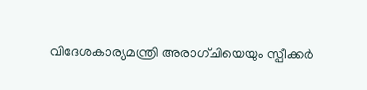വിദേശകാര്യമന്ത്രി അരാഗ്ചിയെയും സ്പീക്കര്‍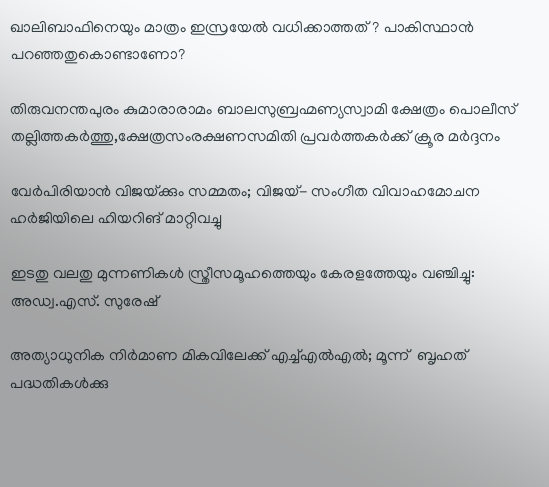ഖാലിബാഫിനെയും മാത്രം ഇസ്രയേല്‍ വധിക്കാത്തത് ? പാകിസ്ഥാന്‍ പറഞ്ഞതുകൊണ്ടാണോ?

തിരുവനന്തപുരം കുമാരാരാമം ബാലസുബ്രഹ്മണ്യസ്വാമി ക്ഷേത്രം പൊലീസ് തല്ലിത്തകര്‍ത്തു,ക്ഷേത്രസംരക്ഷണസമിതി പ്രവര്‍ത്തകര്‍ക്ക് ക്രൂര മര്‍ദ്ദനം

വേർപിരിയാൻ വിജയ്‌ക്കും സമ്മതം; വിജയ്- സംഗീത വിവാഹമോചന ഹർജിയിലെ ഹിയറിങ് മാറ്റിവച്ചു

ഇടതു വലതു മുന്നണികള്‍ സ്ത്രീസമൂഹത്തെയും കേരളത്തേയും വഞ്ചിച്ചു: അഡ്വ.എസ്. സുരേഷ്

അത്യാധുനിക നിർമാണ മികവിലേക്ക് എച്ച്എല്‍എല്‍; മൂന്ന്  ബൃഹത് പദ്ധതികൾക്കു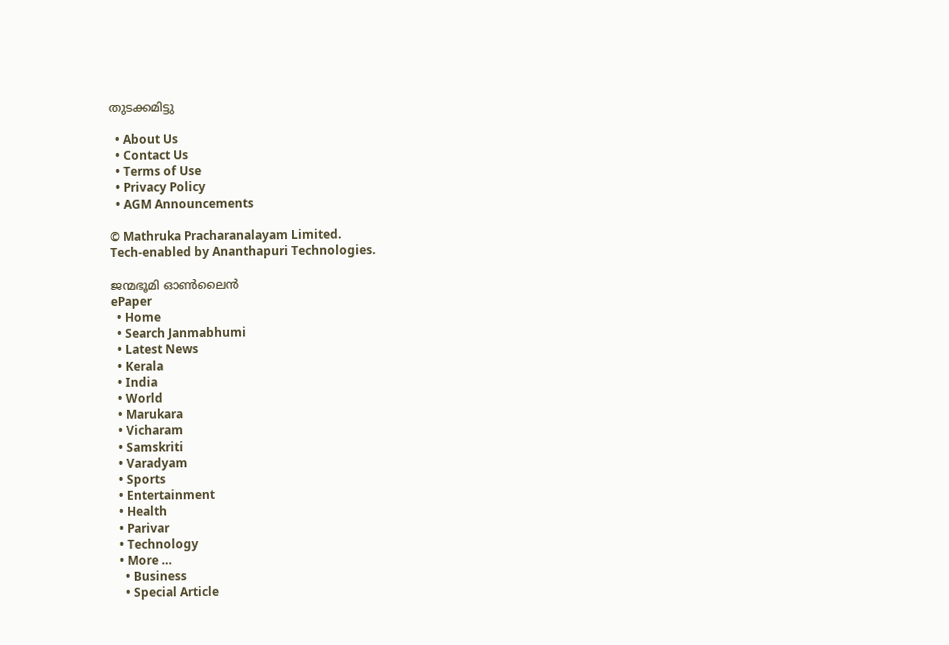തുടക്കമിട്ടു

  • About Us
  • Contact Us
  • Terms of Use
  • Privacy Policy
  • AGM Announcements

© Mathruka Pracharanalayam Limited.
Tech-enabled by Ananthapuri Technologies.

ജന്മഭൂമി ഓണ്‍ലൈന്‍
ePaper
  • Home
  • Search Janmabhumi
  • Latest News
  • Kerala
  • India
  • World
  • Marukara
  • Vicharam
  • Samskriti
  • Varadyam
  • Sports
  • Entertainment
  • Health
  • Parivar
  • Technology
  • More …
    • Business
    • Special Article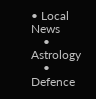• Local News
    • Astrology
    • Defence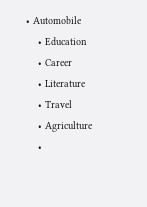• Automobile
    • Education
    • Career
    • Literature
    • Travel
    • Agriculture
    •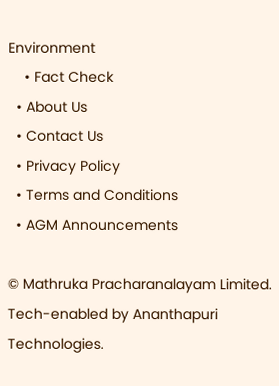Environment
    • Fact Check
  • About Us
  • Contact Us
  • Privacy Policy
  • Terms and Conditions
  • AGM Announcements

© Mathruka Pracharanalayam Limited.
Tech-enabled by Ananthapuri Technologies.